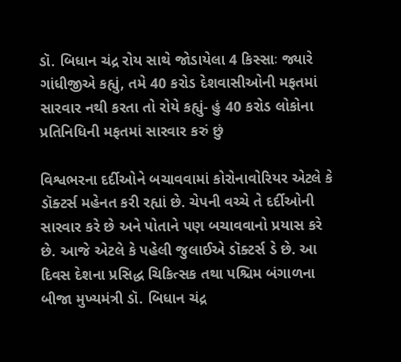ડૉ. બિધાન ચંદ્ર રોય સાથે જોડાયેલા 4 કિસ્સાઃ જ્યારે ગાંધીજીએ કહ્યું, તમે 40 કરોડ દેશવાસીઓની મફતમાં સારવાર નથી કરતા તો રોયે કહ્યું- હું 40 કરોડ લોકોના પ્રતિનિધિની મફતમાં સારવાર કરું છું

વિશ્વભરના દર્દીઓને બચાવવામાં કોરોનાવોરિયર એટલે કે ડૉક્ટર્સ મહેનત કરી રહ્યાં છે. ચેપની વચ્ચે તે દર્દીઓની સારવાર કરે છે અને પોતાને પણ બચાવવાનો પ્રયાસ કરે છે. આજે એટલે કે પહેલી જુલાઈએ ડૉક્ટર્સ ડે છે. આ દિવસ દેશના પ્રસિદ્ધ ચિકિત્સક તથા પશ્ચિમ બંગાળના બીજા મુખ્યમંત્રી ડૉ. બિધાન ચંદ્ર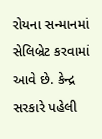રોયના સન્માનમાં સેલિબ્રેટ કરવામાં આવે છે. કેન્દ્ર સરકારે પહેલી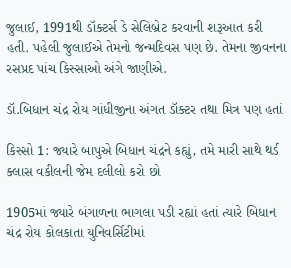જુલાઈ, 1991થી ડૉક્ટર્સ ડે સેલિબ્રેટ કરવાની શરૂઆત કરી હતી. પહેલી જુલાઈએ તેમનો જન્મદિવસ પણ છે. તેમના જીવનના રસપ્રદ પાંચ કિસ્સાઓ અંગે જાણીએ.

ડૉ.બિધાન ચંદ્ર રોય ગાંધીજીના અંગત ડૉક્ટર તથા મિત્ર પણ હતાં

કિસ્સો 1: જ્યારે બાપુએ બિધાન ચંદ્રને કહ્યું, તમે મારી સાથે થર્ડ ક્લાસ વકીલની જેમ દલીલો કરો છો

1905માં જ્યારે બંગાળના ભાગલા પડી રહ્યાં હતાં ત્યારે બિધાન ચંદ્ર રોય કોલકાતા યુનિવર્સિટીમાં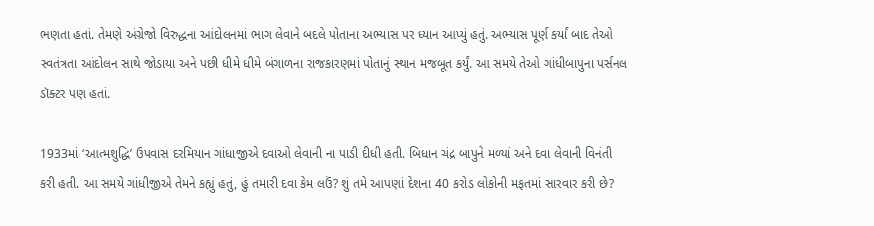ભણતા હતાં. તેમણે અંગ્રેજો વિરુદ્ધના આંદોલનમાં ભાગ લેવાને બદલે પોતાના અભ્યાસ પર ધ્યાન આપ્યું હતું. અભ્યાસ પૂર્ણ કર્યાં બાદ તેઓ સ્વતંત્રતા આંદોલન સાથે જોડાયા અને પછી ધીમે ધીમે બંગાળના રાજકારણમાં પોતાનું સ્થાન મજબૂત કર્યું. આ સમયે તેઓ ગાંધીબાપુના પર્સનલ ડૉક્ટર પણ હતાં.

1933માં ‘આત્મશુદ્ધિ’ ઉપવાસ દરમિયાન ગાંધાજીએ દવાઓ લેવાની ના પાડી દીધી હતી. બિધાન ચંદ્ર બાપુને મળ્યાં અને દવા લેવાની વિનંતી કરી હતી. આ સમયે ગાંધીજીએ તેમને કહ્યું હતું, હું તમારી દવા કેમ લઉં? શું તમે આપણાં દેશના 40 કરોડ લોકોની મફતમાં સારવાર કરી છે?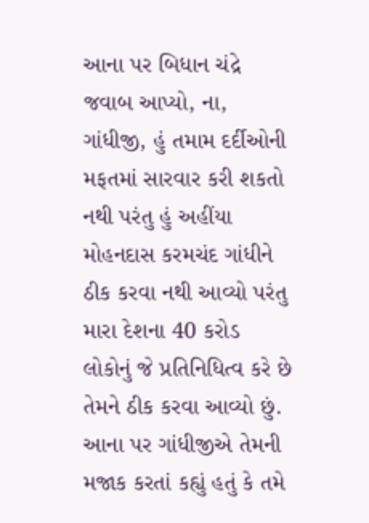આના પર બિધાન ચંદ્રે જવાબ આપ્યો, ના, ગાંધીજી, હું તમામ દર્દીઓની મફતમાં સારવાર કરી શકતો નથી પરંતુ હું અહીંયા મોહનદાસ કરમચંદ ગાંધીને ઠીક કરવા નથી આવ્યો પરંતુ મારા દેશના 40 કરોડ લોકોનું જે પ્રતિનિધિત્વ કરે છે તેમને ઠીક કરવા આવ્યો છું. આના પર ગાંધીજીએ તેમની મજાક કરતાં કહ્યું હતું કે તમે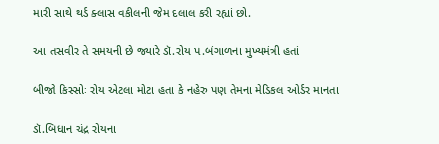મારી સાથે થર્ડ ક્લાસ વકીલની જેમ દલાલ કરી રહ્યાં છો.

આ તસવીર તે સમયની છે જ્યારે ડૉ.રોય પ.બંગાળના મુખ્યમંત્રી હતાં

બીજો કિસ્સોઃ રોય એટલા મોટા હતા કે નહેરુ પણ તેમના મેડિકલ ઓર્ડર માનતા

ડૉ.બિધાન ચંદ્ર રોયના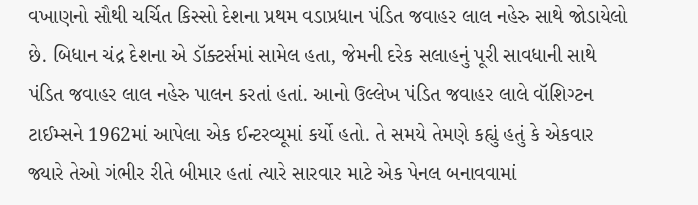વખાણનો સૌથી ચર્ચિત કિસ્સો દેશના પ્રથમ વડાપ્રધાન પંડિત જવાહર લાલ નહેરુ સાથે જોડાયેલો છે. બિધાન ચંદ્ર દેશના એ ડૉક્ટર્સમાં સામેલ હતા, જેમની દરેક સલાહનું પૂરી સાવધાની સાથે પંડિત જવાહર લાલ નહેરુ પાલન કરતાં હતાં. આનો ઉલ્લેખ પંડિત જવાહર લાલે વૉશિગ્ટન ટાઈમ્સને 1962માં આપેલા એક ઈન્ટરવ્યૂમાં કર્યો હતો. તે સમયે તેમણે કહ્યું હતું કે એકવાર જ્યારે તેઓ ગંભીર રીતે બીમાર હતાં ત્યારે સારવાર માટે એક પેનલ બનાવવામાં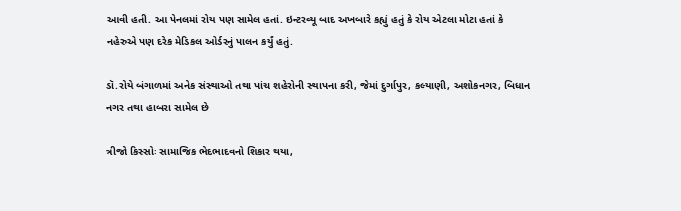આવી હતી. આ પેનલમાં રોય પણ સામેલ હતાં. ઇન્ટરવ્યૂ બાદ અખબારે કહ્યું હતું કે રોય એટલા મોટા હતાં કે નહેરુએ પણ દરેક મેડિકલ ઓર્ડરનું પાલન કર્યું હતું.

ડૉ.રોયે બંગાળમાં અનેક સંસ્થાઓ તથા પાંચ શહેરોની સ્થાપના કરી, જેમાં દુર્ગાપુર, કલ્યાણી, અશોકનગર, બિધાન નગર તથા હાબરા સામેલ છે

ત્રીજો કિસ્સોઃ સામાજિક ભેદભાદવનો શિકાર થયા,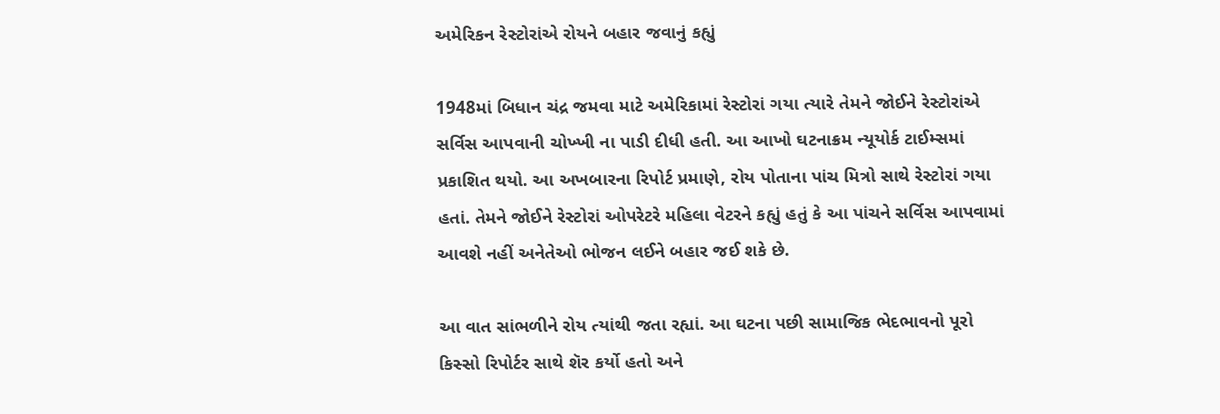અમેરિકન રેસ્ટોરાંએ રોયને બહાર જવાનું કહ્યું

1948માં બિધાન ચંદ્ર જમવા માટે અમેરિકામાં રેસ્ટોરાં ગયા ત્યારે તેમને જોઈને રેસ્ટોરાંએ સર્વિસ આપવાની ચોખ્ખી ના પાડી દીધી હતી. આ આખો ઘટનાક્રમ ન્યૂયોર્ક ટાઈમ્સમાં પ્રકાશિત થયો. આ અખબારના રિપોર્ટ પ્રમાણે, રોય પોતાના પાંચ મિત્રો સાથે રેસ્ટોરાં ગયા હતાં. તેમને જોઈને રેસ્ટોરાં ઓપરેટરે મહિલા વેટરને કહ્યું હતું કે આ પાંચને સર્વિસ આપવામાં આવશે નહીં અનેતેઓ ભોજન લઈને બહાર જઈ શકે છે.

આ વાત સાંભળીને રોય ત્યાંથી જતા રહ્યાં. આ ઘટના પછી સામાજિક ભેદભાવનો પૂરો કિસ્સો રિપોર્ટર સાથે શૅર કર્યો હતો અને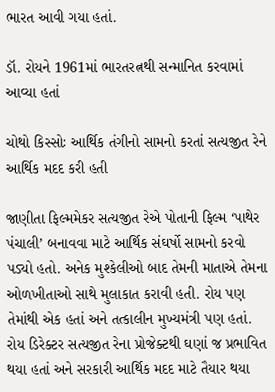ભારત આવી ગયા હતાં.

ડૉ. રોયને 1961માં ભારતરત્નથી સન્માનિત કરવામાં આવ્યા હતાં

ચોથો કિસ્સોઃ આર્થિક તંગીનો સામનો કરતાં સત્યજીત રેને આર્થિક મદદ કરી હતી

જાણીતા ફિલ્મમેકર સત્યજીત રેએ પોતાની ફિલ્મ ‘પાથેર પંચાલી’ બનાવવા માટે આર્થિક સંઘર્ષો સામનો કરવો પડ્યો હતો. અનેક મુશ્કેલીઓ બાદ તેમની માતાએ તેમના ઓળખીતાઓ સાથે મુલાકાત કરાવી હતી. રોય પણ તેમાંથી એક હતાં અને તત્કાલીન મુખ્યમંત્રી પણ હતાં. રોય ડિરેક્ટર સત્યજીત રેના પ્રોજેક્ટથી ઘણાં જ પ્રભાવિત થયા હતાં અને સરકારી આર્થિક મદદ માટે તૈયાર થયા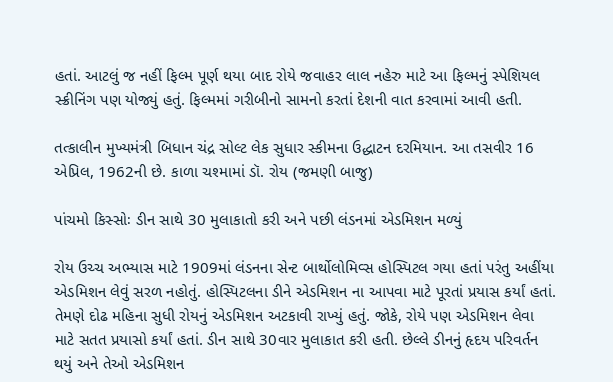હતાં. આટલું જ નહીં ફિલ્મ પૂર્ણ થયા બાદ રોયે જવાહર લાલ નહેરુ માટે આ ફિલ્મનું સ્પેશિયલ સ્ક્રીનિંગ પણ યોજ્યું હતું. ફિલ્મમાં ગરીબીનો સામનો કરતાં દેશની વાત કરવામાં આવી હતી.

તત્કાલીન મુખ્યમંત્રી બિધાન ચંદ્ર સોલ્ટ લેક સુધાર સ્કીમના ઉદ્ધાટન દરમિયાન. આ તસવીર 16 એપ્રિલ, 1962ની છે. કાળા ચશ્મામાં ડૉ. રોય (જમણી બાજુ)

પાંચમો કિસ્સોઃ ડીન સાથે 30 મુલાકાતો કરી અને પછી લંડનમાં એડમિશન મળ્યું

રોય ઉચ્ચ અભ્યાસ માટે 1909માં લંડનના સેન્ટ બાર્થોલોમિવ્સ હોસ્પિટલ ગયા હતાં પરંતુ અહીંયા એડમિશન લેવું સરળ નહોતું. હોસ્પિટલના ડીને એડમિશન ના આપવા માટે પૂરતાં પ્રયાસ કર્યાં હતાં. તેમણે દોઢ મહિના સુધી રોયનું એડમિશન અટકાવી રાખ્યું હતું. જોકે, રોયે પણ એડમિશન લેવા માટે સતત પ્રયાસો કર્યાં હતાં. ડીન સાથે 30વાર મુલાકાત કરી હતી. છેલ્લે ડીનનું હૃદય પરિવર્તન થયું અને તેઓ એડમિશન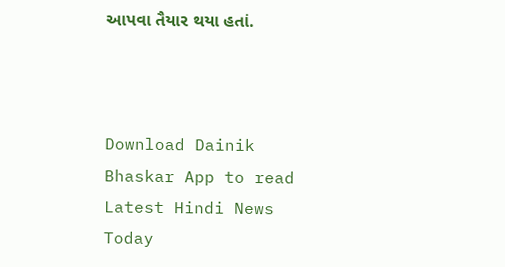આપવા તૈયાર થયા હતાં.



Download Dainik Bhaskar App to read Latest Hindi News Today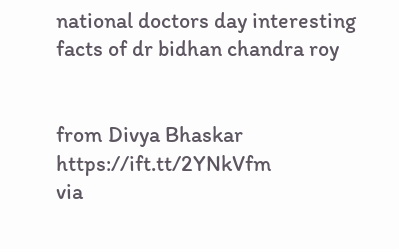national doctors day interesting facts of dr bidhan chandra roy


from Divya Bhaskar https://ift.tt/2YNkVfm
via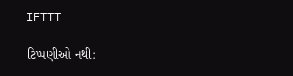IFTTT

ટિપ્પણીઓ નથી: